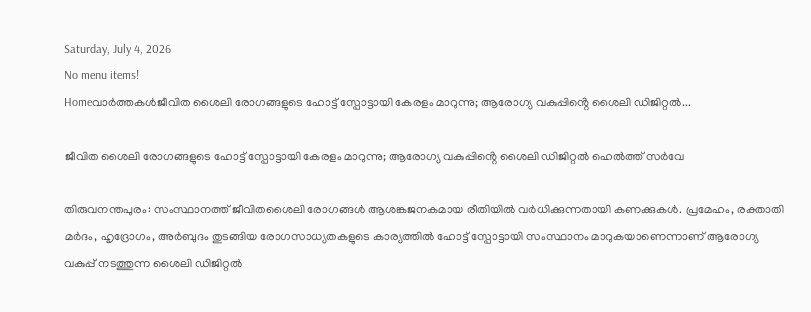Saturday, July 4, 2026
No menu items!
Homeവാർത്തകൾജീവിത ശൈലി രോഗങ്ങളുടെ ഹോട്ട് സ്പോട്ടായി കേരളം മാറുന്നു; ആരോഗ്യ വകുപ്പിൻ്റെ ശൈലി ഡിജിറ്റൽ...

ജീവിത ശൈലി രോഗങ്ങളുടെ ഹോട്ട് സ്പോട്ടായി കേരളം മാറുന്നു; ആരോഗ്യ വകുപ്പിൻ്റെ ശൈലി ഡിജിറ്റൽ ഹെൽത്ത് സർവേ

തിരുവനന്തപുരം: സംസ്ഥാനത്ത് ജീവിതശൈലി രോഗങ്ങൾ ആശങ്കജനകമായ രീതിയിൽ വർധിക്കുന്നതായി കണക്കുകൾ. പ്രമേഹം, രക്താതി മർദം, ഹൃദ്രോഗം, അർബുദം തുടങ്ങിയ രോഗസാധ്യതകളുടെ കാര്യത്തിൽ ഹോട്ട് സ്പോട്ടായി സംസ്ഥാനം മാറുകയാണെന്നാണ് ആരോഗ്യ വകുപ്പ് നടത്തുന്ന ശൈലി ഡിജിറ്റൽ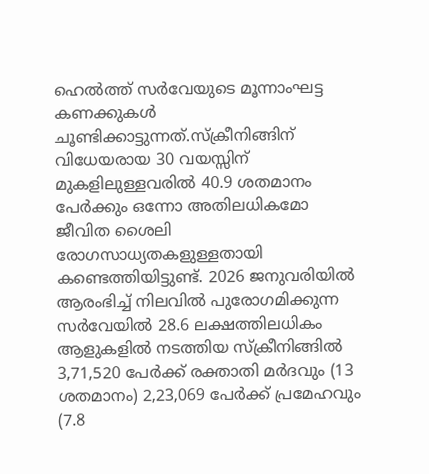ഹെൽത്ത് സർവേയുടെ മൂന്നാംഘട്ട കണക്കുകൾ ചൂണ്ടിക്കാട്ടുന്നത്.സ്ക്രീനിങ്ങിന് വിധേയരായ 30 വയസ്സിന് മുകളിലുള്ളവരിൽ 40.9 ശതമാനം പേർക്കും ഒന്നോ അതിലധികമോ ജീവിത ശൈലി രോഗസാധ്യതകളുള്ളതായി കണ്ടെത്തിയിട്ടുണ്ട്. 2026 ജനുവരിയിൽ ആരംഭിച്ച് നിലവിൽ പുരോഗമിക്കുന്ന സർവേയിൽ 28.6 ലക്ഷത്തിലധികം ആളുകളിൽ നടത്തിയ സ്ക്രീനിങ്ങിൽ 3,71,520 പേർക്ക് രക്താതി മർദവും (13 ശതമാനം) 2,23,069 പേർക്ക് പ്രമേഹവും (7.8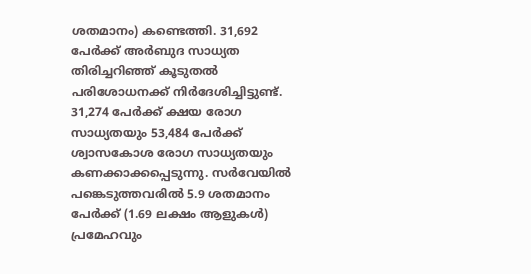ശതമാനം) കണ്ടെത്തി. 31,692 പേർക്ക് അർബുദ സാധ്യത തിരിച്ചറിഞ്ഞ് കൂടുതൽ പരിശോധനക്ക് നിർദേശിച്ചിട്ടുണ്ട്. 31,274 പേർക്ക് ക്ഷയ രോഗ സാധ്യതയും 53,484 പേർക്ക് ശ്വാസകോശ രോഗ സാധ്യതയും കണക്കാക്കപ്പെടുന്നു. സർവേയിൽ പങ്കെടുത്തവരിൽ 5.9 ശതമാനം പേർക്ക് (1.69 ലക്ഷം ആളുകൾ) പ്രമേഹവും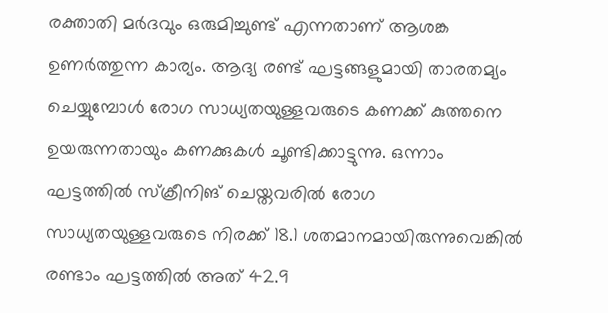രക്താതി മർദവും ഒരുമിച്ചുണ്ട് എന്നതാണ് ആശങ്ക ഉണർത്തുന്ന കാര്യം. ആദ്യ രണ്ട് ഘട്ടങ്ങളുമായി താരതമ്യം ചെയ്യുമ്പോൾ രോഗ സാധ്യതയുള്ളവരുടെ കണക്ക് കുത്തനെ ഉയരുന്നതായും കണക്കുകൾ ചൂണ്ടിക്കാട്ടുന്നു. ഒന്നാം ഘട്ടത്തിൽ സ്ക്രീനിങ് ചെയ്തവരിൽ രോഗ സാധ്യതയുള്ളവരുടെ നിരക്ക് 18.1 ശതമാനമായിരുന്നുവെങ്കിൽ രണ്ടാം ഘട്ടത്തിൽ അത് 42.9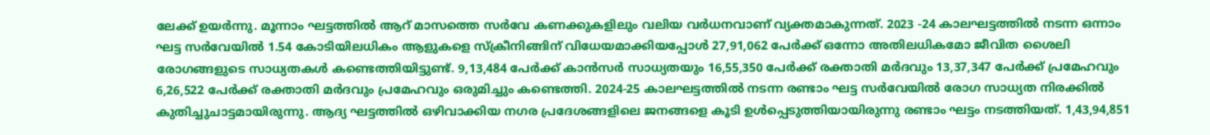ലേക്ക് ഉയർന്നു. മൂന്നാം ഘട്ടത്തിൽ ആറ് മാസത്തെ സർവേ കണക്കുകളിലും വലിയ വർധനവാണ് വ്യക്തമാകുന്നത്. 2023 -24 കാലഘട്ടത്തിൽ നടന്ന ഒന്നാം ഘട്ട സർവേയിൽ 1.54 കോടിയിലധികം ആളുകളെ സ്ക്രീനിങ്ങിന് വിധേയമാക്കിയപ്പോൾ 27,91,062 പേർക്ക് ഒന്നോ അതിലധികമോ ജീവിത ശൈലി രോഗങ്ങളുടെ സാധ്യതകൾ കണ്ടെത്തിയിട്ടുണ്ട്. 9,13,484 പേർക്ക് കാൻസർ സാധ്യതയും 16,55,350 പേർക്ക് രക്താതി മർദവും 13,37,347 പേർക്ക് പ്രമേഹവും 6,26,522 പേർക്ക് രക്താതി മർദവും പ്രമേഹവും ഒരുമിച്ചും കണ്ടെത്തി. 2024-25 കാലഘട്ടത്തിൽ നടന്ന രണ്ടാം ഘട്ട സർവേയിൽ രോഗ സാധ്യത നിരക്കിൽ കുതിച്ചുചാട്ടമായിരുന്നു. ആദ്യ ഘട്ടത്തിൽ ഒഴിവാക്കിയ നഗര പ്രദേശങ്ങളിലെ ജനങ്ങളെ കൂടി ഉൾപ്പെടുത്തിയായിരുന്നു രണ്ടാം ഘട്ടം നടത്തിയത്. 1,43,94,851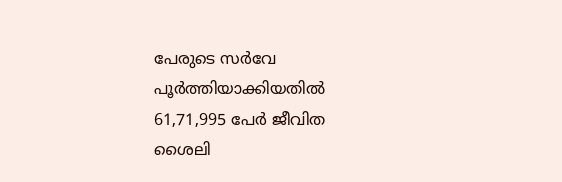പേരുടെ സർവേ പൂർത്തിയാക്കിയതിൽ 61,71,995 പേർ ജീവിത ശൈലി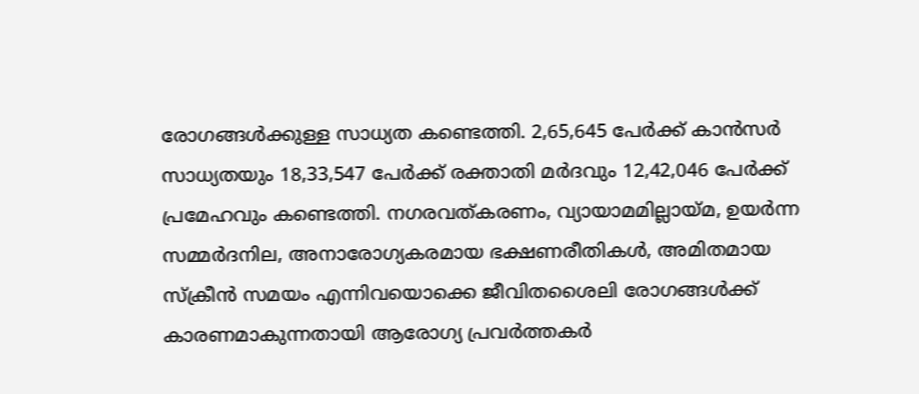രോഗങ്ങൾക്കുള്ള സാധ്യത കണ്ടെത്തി. 2,65,645 പേർക്ക് കാൻസർ സാധ്യതയും 18,33,547 പേർക്ക് രക്താതി മർദവും 12,42,046 പേർക്ക് പ്രമേഹവും കണ്ടെത്തി. നഗരവത്കരണം, വ്യായാമമില്ലായ്മ, ഉയർന്ന സമ്മർദനില, അനാരോഗ്യകരമായ ഭക്ഷണരീതികൾ, അമിതമായ സ്‌ക്രീൻ സമയം എന്നിവയൊക്കെ ജീവിതശൈലി രോഗങ്ങൾക്ക് കാരണമാകുന്നതായി ആരോഗ്യ പ്രവർത്തകർ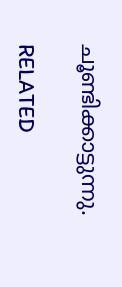ചൂണ്ടിക്കാട്ടുന്നു.

RELATED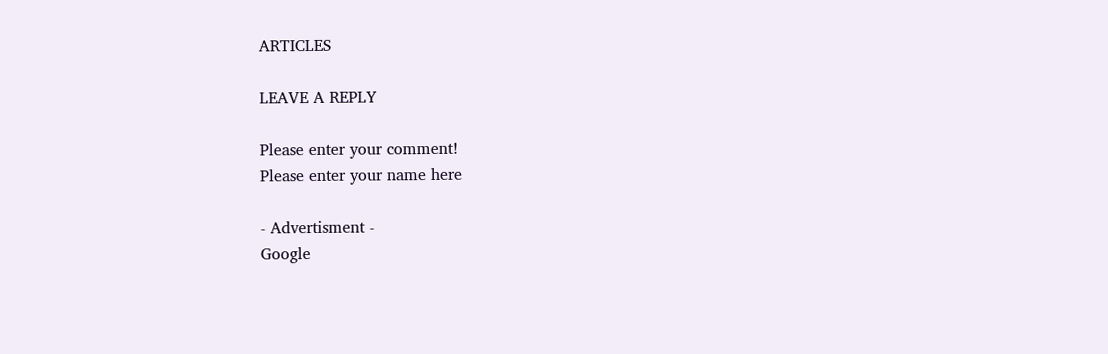ARTICLES

LEAVE A REPLY

Please enter your comment!
Please enter your name here

- Advertisment -
Google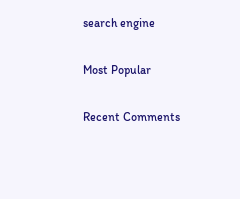search engine

Most Popular

Recent Comments